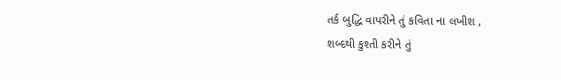તર્ક બુદ્ધિ વાપરીને તું કવિતા ના લખીશ ,
શબ્દથી કુશ્તી કરીને તું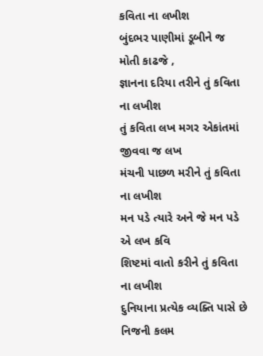કવિતા ના લખીશ
બુંદભર પાણીમાં ડૂબીને જ મોતી કાઢજે ,
જ્ઞાનના દરિયા તરીને તું કવિતા ના લખીશ
તું કવિતા લખ મગર એકાંતમાં જીવવા જ લખ
મંચની પાછળ મરીને તું કવિતા ના લખીશ
મન પડે ત્યારે અને જે મન પડે એ લખ કવિ
શિષ્ટમાં વાતો કરીને તું કવિતા ના લખીશ
દુનિયાના પ્રત્યેક વ્યક્તિ પાસે છે નિજની કલમ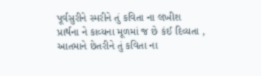પૂર્વસુરીને સ્મરીને તું કવિતા ના લખીશ
પ્રાર્થના ને કાવ્યના મૂળમાં જ છે કંઈ દિવ્યતા ,
આતમાને છેતરીને તું કવિતા ના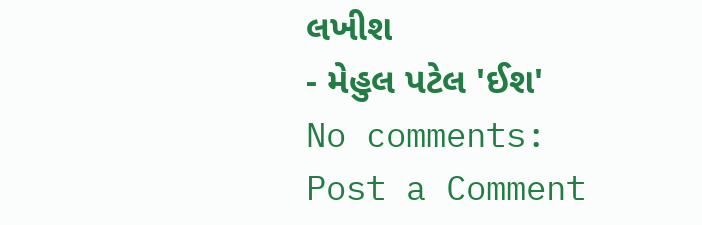લખીશ
- મેહુલ પટેલ 'ઈશ'
No comments:
Post a Comment